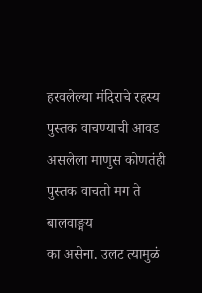हरवलेल्या मंदिराचे रहस्य
पुस्तक वाचण्याची आवड असलेला माणुस कोणतंही पुस्तक वाचतो मग ते बालवाङ्मय
का असेना. उलट त्यामुळं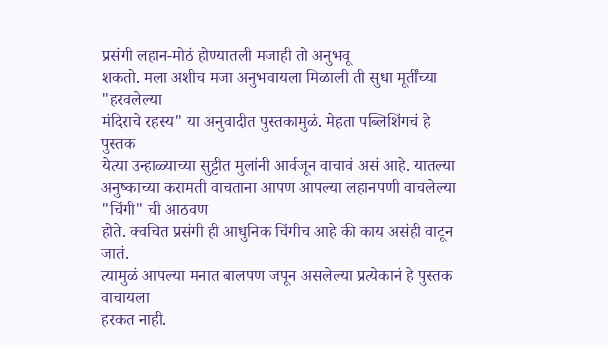प्रसंगी लहान-मोठं होण्यातली मजाही तो अनुभवू
शकतो. मला अशीच मजा अनुभवायला मिळाली ती सुधा मूर्तींच्या "हरवलेल्या
मंदिराचे रहस्य" या अनुवादीत पुस्तकामुळं. मेहता पब्लिशिंगचं हे पुस्तक
येत्या उन्हाळ्याच्या सुट्टीत मुलांनी आर्वजून वाचावं असं आहे. यातल्या
अनुष्काच्या करामती वाचताना आपण आपल्या लहानपणी वाचलेल्या "चिंगी" ची आठवण
होते. क्वचित प्रसंगी ही आधुनिक चिंगीच आहे की काय असंही वाटून जातं.
त्यामुळं आपल्या मनात बालपण जपून असलेल्या प्रत्येकानं हे पुस्तक वाचायला
हरकत नाही.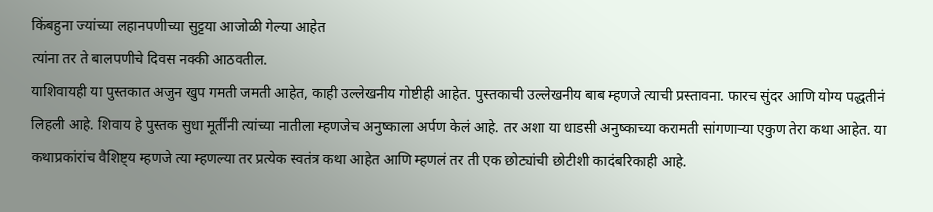किंबहुना ज्यांच्या लहानपणीच्या सुट्टया आजोळी गेल्या आहेत
त्यांना तर ते बालपणीचे दिवस नक्की आठवतील.
याशिवायही या पुस्तकात अजुन खुप गमती जमती आहेत, काही उल्लेखनीय गोष्टीही आहेत. पुस्तकाची उल्लेखनीय बाब म्हणजे त्याची प्रस्तावना. फारच सुंदर आणि योग्य पद्धतीनं लिहली आहे. शिवाय हे पुस्तक सुधा मूर्तींनी त्यांच्या नातीला म्हणजेच अनुष्काला अर्पण केलं आहे. तर अशा या धाडसी अनुष्काच्या करामती सांगणाऱ्या एकुण तेरा कथा आहेत. या कथाप्रकांरांच वैशिष्ट्य म्हणजे त्या म्हणल्या तर प्रत्येक स्वतंत्र कथा आहेत आणि म्हणलं तर ती एक छोट्यांची छोटीशी कादंबरिकाही आहे.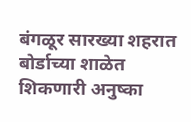बंगळूर सारख्या शहरात बोर्डाच्या शाळेत शिकणारी अनुष्का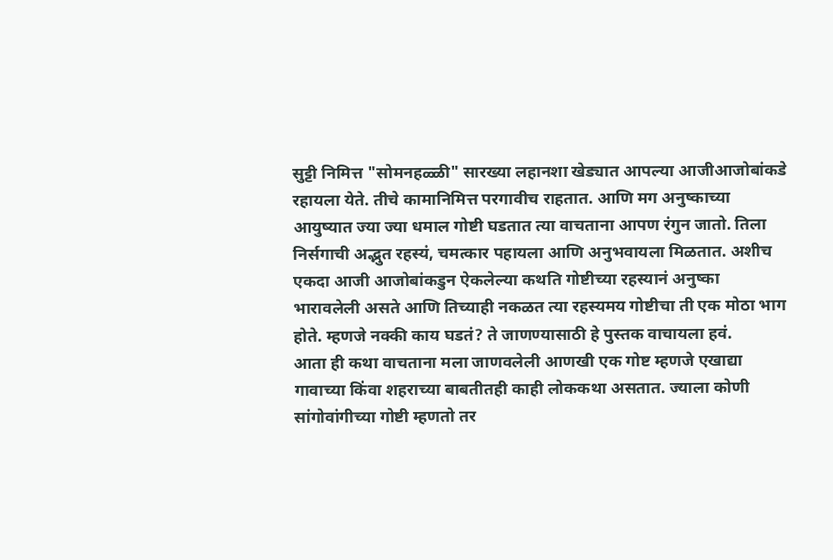सुट्टी निमित्त "सोमनहळ्ळी" सारख्या लहानशा खेड्यात आपल्या आजीआजोबांकडे रहायला येते. तीचे कामानिमित्त परगावीच राहतात. आणि मग अनुष्काच्या आयुष्यात ज्या ज्या धमाल गोष्टी घडतात त्या वाचताना आपण रंगुन जातो. तिला निर्सगाची अद्भुत रहस्यं, चमत्कार पहायला आणि अनुभवायला मिळतात. अशीच एकदा आजी आजोबांकडुन ऐकलेल्या कथति गोष्टीच्या रहस्यानं अनुष्का भारावलेली असते आणि तिच्याही नकळत त्या रहस्यमय गोष्टीचा ती एक मोठा भाग होते. म्हणजे नक्की काय घडतं? ते जाणण्यासाठी हे पुस्तक वाचायला हवं.
आता ही कथा वाचताना मला जाणवलेली आणखी एक गोष्ट म्हणजे एखाद्या गावाच्या किंवा शहराच्या बाबतीतही काही लोककथा असतात. ज्याला कोणी सांगोवांगीच्या गोष्टी म्हणतो तर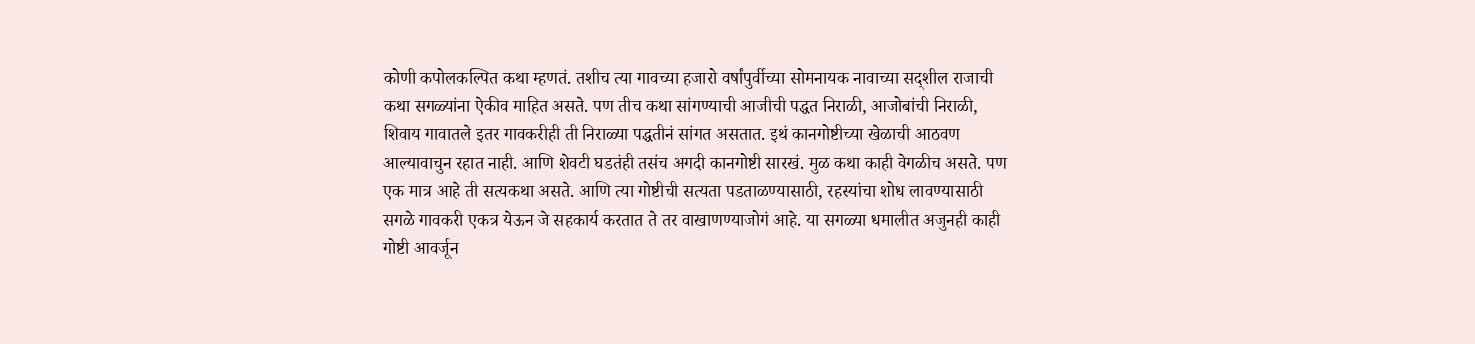कोणी कपोलकल्पित कथा म्हणतं. तशीच त्या गावच्या हजारो वर्षांपुर्वीच्या सोमनायक नावाच्या सद्शील राजाची कथा सगळ्यांना ऐकीव माहित असते. पण तीच कथा सांगण्याची आजीची पद्धत निराळी, आजोबांची निराळी, शिवाय गावातले इतर गावकरीही ती निराळ्या पद्धतीनं सांगत असतात. इथं कानगोष्टीच्या खेळाची आठवण आल्यावाचुन रहात नाही. आणि शेवटी घडतंही तसंच अगदी कानगोष्टी सारखं. मुळ कथा काही वेगळीच असते. पण एक मात्र आहे ती सत्यकथा असते. आणि त्या गोष्टीची सत्यता पडताळण्यासाठी, रहस्यांचा शोध लावण्यासाठी सगळे गावकरी एकत्र येऊन जे सहकार्य करतात ते तर वाखाणण्याजोगं आहे. या सगळ्या धमालीत अजुनही काही गोष्टी आवर्जून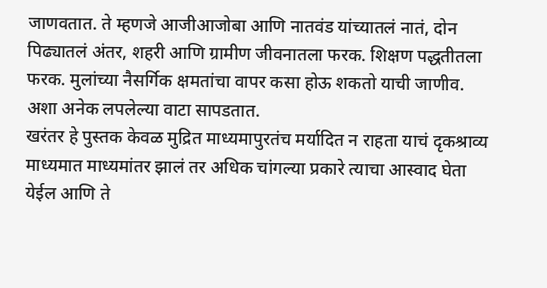जाणवतात. ते म्हणजे आजीआजोबा आणि नातवंड यांच्यातलं नातं, दोन पिढ्यातलं अंतर, शहरी आणि ग्रामीण जीवनातला फरक. शिक्षण पद्धतीतला फरक. मुलांच्या नैसर्गिक क्षमतांचा वापर कसा होऊ शकतो याची जाणीव. अशा अनेक लपलेल्या वाटा सापडतात.
खरंतर हे पुस्तक केवळ मुद्रित माध्यमापुरतंच मर्यादित न राहता याचं दृकश्राव्य माध्यमात माध्यमांतर झालं तर अधिक चांगल्या प्रकारे त्याचा आस्वाद घेता येईल आणि ते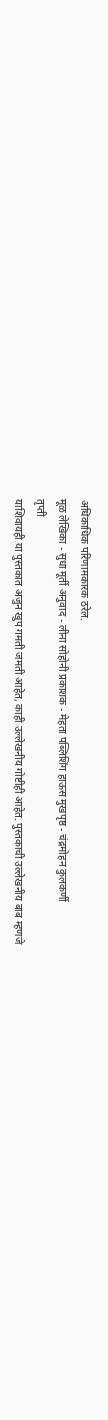अधिकाधिक परिणामकारक ठरेल.
मूळ लेखिका - सुधा मूर्ती अनुवाद - लीना सोहोनी प्रकाशक - मेहता पब्लिशिंग हाऊस मुखपृष्ठ - चंद्रमोहन कुलकर्णी
तृप्ती
याशिवायही या पुस्तकात अजुन खुप गमती जमती आहेत, काही उल्लेखनीय गोष्टीही आहेत. पुस्तकाची उल्लेखनीय बाब म्हणजे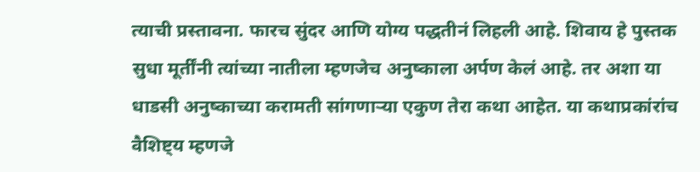त्याची प्रस्तावना. फारच सुंदर आणि योग्य पद्धतीनं लिहली आहे. शिवाय हे पुस्तक सुधा मूर्तींनी त्यांच्या नातीला म्हणजेच अनुष्काला अर्पण केलं आहे. तर अशा या धाडसी अनुष्काच्या करामती सांगणाऱ्या एकुण तेरा कथा आहेत. या कथाप्रकांरांच वैशिष्ट्य म्हणजे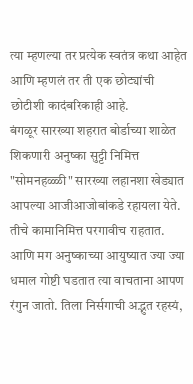त्या म्हणल्या तर प्रत्येक स्वतंत्र कथा आहेत आणि म्हणलं तर ती एक छोट्यांची छोटीशी कादंबरिकाही आहे.
बंगळूर सारख्या शहरात बोर्डाच्या शाळेत शिकणारी अनुष्का सुट्टी निमित्त "सोमनहळ्ळी" सारख्या लहानशा खेड्यात आपल्या आजीआजोबांकडे रहायला येते. तीचे कामानिमित्त परगावीच राहतात. आणि मग अनुष्काच्या आयुष्यात ज्या ज्या धमाल गोष्टी घडतात त्या वाचताना आपण रंगुन जातो. तिला निर्सगाची अद्भुत रहस्यं,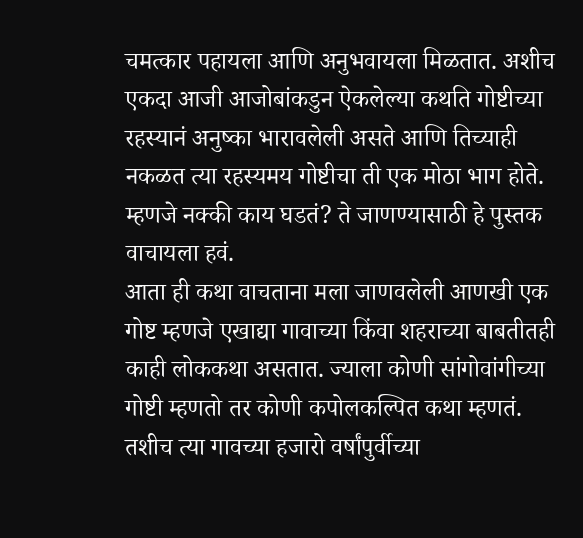चमत्कार पहायला आणि अनुभवायला मिळतात. अशीच एकदा आजी आजोबांकडुन ऐकलेल्या कथति गोष्टीच्या रहस्यानं अनुष्का भारावलेली असते आणि तिच्याही नकळत त्या रहस्यमय गोष्टीचा ती एक मोठा भाग होते. म्हणजे नक्की काय घडतं? ते जाणण्यासाठी हे पुस्तक वाचायला हवं.
आता ही कथा वाचताना मला जाणवलेली आणखी एक गोष्ट म्हणजे एखाद्या गावाच्या किंवा शहराच्या बाबतीतही काही लोककथा असतात. ज्याला कोणी सांगोवांगीच्या गोष्टी म्हणतो तर कोणी कपोलकल्पित कथा म्हणतं. तशीच त्या गावच्या हजारो वर्षांपुर्वीच्या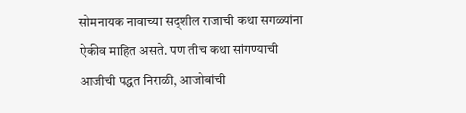सोमनायक नावाच्या सद्शील राजाची कथा सगळ्यांना ऐकीव माहित असते. पण तीच कथा सांगण्याची आजीची पद्धत निराळी, आजोबांची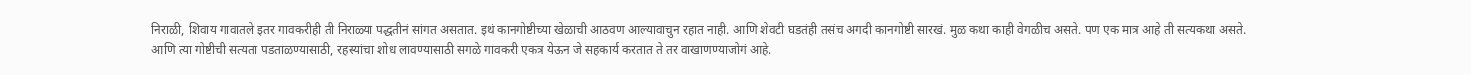निराळी, शिवाय गावातले इतर गावकरीही ती निराळ्या पद्धतीनं सांगत असतात. इथं कानगोष्टीच्या खेळाची आठवण आल्यावाचुन रहात नाही. आणि शेवटी घडतंही तसंच अगदी कानगोष्टी सारखं. मुळ कथा काही वेगळीच असते. पण एक मात्र आहे ती सत्यकथा असते. आणि त्या गोष्टीची सत्यता पडताळण्यासाठी, रहस्यांचा शोध लावण्यासाठी सगळे गावकरी एकत्र येऊन जे सहकार्य करतात ते तर वाखाणण्याजोगं आहे.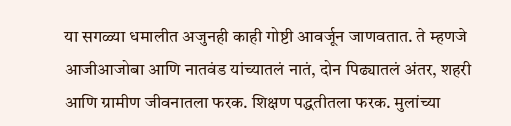या सगळ्या धमालीत अजुनही काही गोष्टी आवर्जून जाणवतात. ते म्हणजे आजीआजोबा आणि नातवंड यांच्यातलं नातं, दोन पिढ्यातलं अंतर, शहरी आणि ग्रामीण जीवनातला फरक. शिक्षण पद्धतीतला फरक. मुलांच्या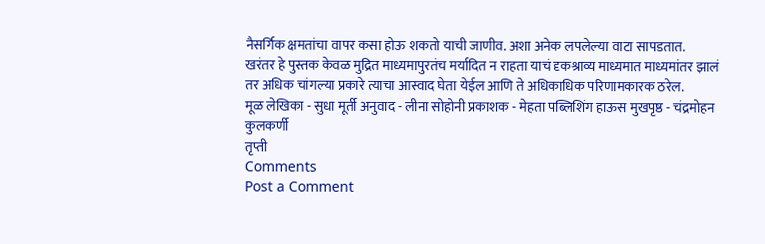नैसर्गिक क्षमतांचा वापर कसा होऊ शकतो याची जाणीव. अशा अनेक लपलेल्या वाटा सापडतात.
खरंतर हे पुस्तक केवळ मुद्रित माध्यमापुरतंच मर्यादित न राहता याचं दृकश्राव्य माध्यमात माध्यमांतर झालं तर अधिक चांगल्या प्रकारे त्याचा आस्वाद घेता येईल आणि ते अधिकाधिक परिणामकारक ठरेल.
मूळ लेखिका - सुधा मूर्ती अनुवाद - लीना सोहोनी प्रकाशक - मेहता पब्लिशिंग हाऊस मुखपृष्ठ - चंद्रमोहन कुलकर्णी
तृप्ती
Comments
Post a Comment